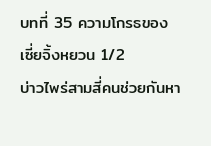บทที่ 35 ความโกรธของเซี่ยจิ้งหยวน 1/2
บ่าวไพร่สามสี่คนช่วยกันหา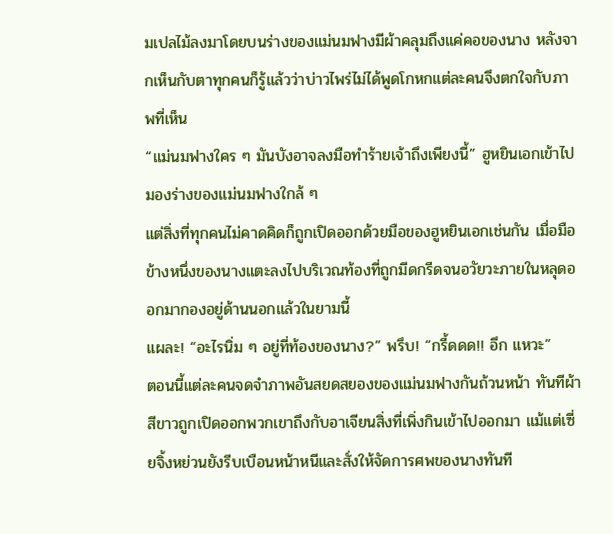มเปลไม้ลงมาโดยบนร่างของแม่นมฟางมีผ้าคลุมถึงแค่คอของนาง หลังจากเห็นกับตาทุกคนก็รู้แล้วว่าบ่าวไพร่ไม่ได้พูดโกหกแต่ละคนจึงตกใจกับภาพที่เห็น
“แม่นมฟางใคร ๆ มันบังอาจลงมือทำร้ายเจ้าถึงเพียงนี้” ฮูหยินเอกเข้าไปมองร่างของแม่นมฟางใกล้ ๆ
แต่สิ่งที่ทุกคนไม่คาดคิดก็ถูกเปิดออกด้วยมือของฮูหยินเอกเช่นกัน เมื่อมือข้างหนึ่งของนางแตะลงไปบริเวณท้องที่ถูกมีดกรีดจนอวัยวะภายในหลุดออกมากองอยู่ด้านนอกแล้วในยามนี้
แผละ! “อะไรนิ่ม ๆ อยู่ที่ท้องของนาง?” พรึบ! “กรี้ดดด!! อึก แหวะ”
ตอนนี้แต่ละคนจดจำภาพอันสยดสยองของแม่นมฟางกันถ้วนหน้า ทันทีผ้าสีขาวถูกเปิดออกพวกเขาถึงกับอาเจียนสิ่งที่เพิ่งกินเข้าไปออกมา แม้แต่เซี่ยจิ้งหย่วนยังรีบเบือนหน้าหนีและสั่งให้จัดการศพของนางทันที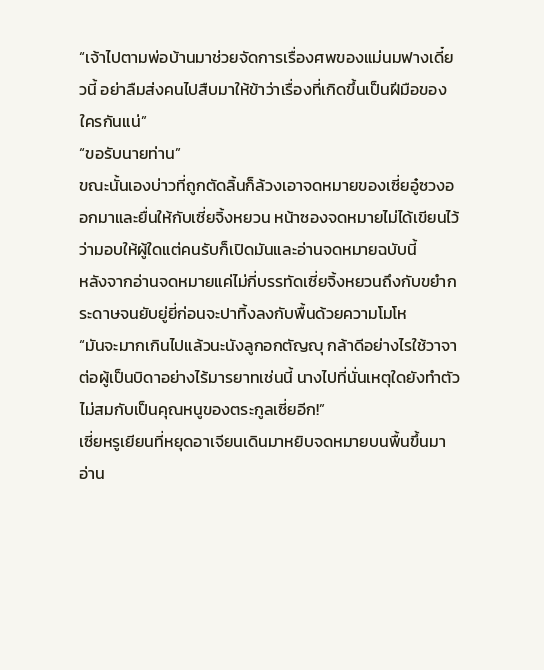“เจ้าไปตามพ่อบ้านมาช่วยจัดการเรื่องศพของแม่นมฟางเดี๋ยวนี้ อย่าลืมส่งคนไปสืบมาให้ข้าว่าเรื่องที่เกิดขึ้นเป็นฝีมือของใครกันแน่”
“ขอรับนายท่าน”
ขณะนั้นเองบ่าวที่ถูกตัดลิ้นก็ล้วงเอาจดหมายของเซี่ยอู๋ซวงออกมาและยื่นให้กับเซี่ยจิ้งหยวน หน้าซองจดหมายไม่ได้เขียนไว้ว่ามอบให้ผู้ใดแต่คนรับก็เปิดมันและอ่านจดหมายฉบับนี้
หลังจากอ่านจดหมายแค่ไม่กี่บรรทัดเซี่ยจิ้งหยวนถึงกับขยำกระดาษจนยับยู่ยี่ก่อนจะปาทิ้งลงกับพื้นด้วยความโมโห
“มันจะมากเกินไปแล้วนะนังลูกอกตัญญุ กล้าดีอย่างไรใช้วาจาต่อผู้เป็นบิดาอย่างไร้มารยาทเช่นนี้ นางไปที่นั่นเหตุใดยังทำตัวไม่สมกับเป็นคุณหนูของตระกูลเซี่ยอีก!”
เซี่ยหรูเยียนที่หยุดอาเจียนเดินมาหยิบจดหมายบนพื้นขึ้นมาอ่าน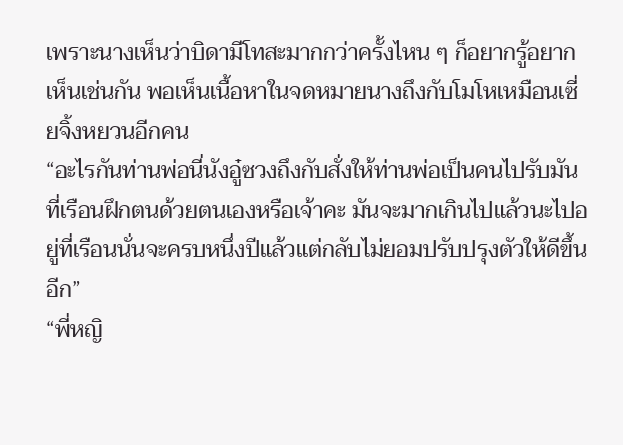เพราะนางเห็นว่าบิดามีโทสะมากกว่าครั้งไหน ๆ ก็อยากรู้อยากเห็นเช่นกัน พอเห็นเนื้อหาในจดหมายนางถึงกับโมโหเหมือนเซี่ยจิ้งหยวนอีกคน
“อะไรกันท่านพ่อนี่นังอู๋ซวงถึงกับสั่งให้ท่านพ่อเป็นคนไปรับมันที่เรือนฝึกตนด้วยตนเองหรือเจ้าคะ มันจะมากเกินไปแล้วนะไปอยู่ที่เรือนนั่นจะครบหนึ่งปีแล้วแต่กลับไม่ยอมปรับปรุงตัวให้ดีขึ้นอีก”
“พี่หญิ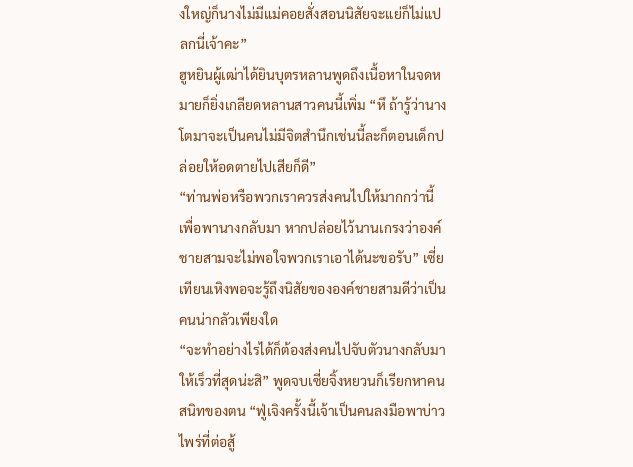งใหญ่ก็นางไม่มีแม่คอยสั่งสอนนิสัยจะแย่ก็ไม่แปลกนี่เจ้าคะ”
ฮูหยินผู้เฒ่าได้ยินบุตรหลานพูดถึงเนื้อหาในจดหมายก็ยิ่งเกลียดหลานสาวคนนี้เพิ่ม “หึ ถ้ารู้ว่านางโตมาจะเป็นคนไม่มีจิตสำนึกเช่นนี้ละก็ตอนเด็กปล่อยให้อดตายไปเสียก็ดี”
“ท่านพ่อหรือพวกเราควรส่งคนไปให้มากกว่านี้เพื่อพานางกลับมา หากปล่อยไว้นานเกรงว่าองค์ชายสามจะไม่พอใจพวกเราเอาได้นะขอรับ” เซี่ยเทียนเหิงพอจะรู้ถึงนิสัยขององค์ชายสามดีว่าเป็นคนน่ากลัวเพียงใด
“จะทำอย่างไรได้ก็ต้องส่งคนไปจับตัวนางกลับมาให้เร็วที่สุดน่ะสิ” พูดจบเซี่ยจิ้งหยวนก็เรียกหาคนสนิทของตน “ฟู่เจิงครั้งนี้เจ้าเป็นคนลงมือพาบ่าวไพร่ที่ต่อสู้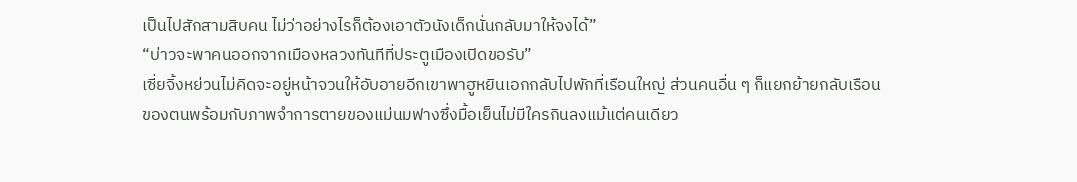เป็นไปสักสามสิบคน ไม่ว่าอย่างไรก็ต้องเอาตัวนังเด็กนั่นกลับมาให้จงได้”
“บ่าวจะพาคนออกจากเมืองหลวงทันทีที่ประตูเมืองเปิดขอรับ”
เซี่ยจิ้งหย่วนไม่คิดจะอยู่หน้าจวนให้อับอายอีกเขาพาฮูหยินเอกกลับไปพักที่เรือนใหญ่ ส่วนคนอื่น ๆ ก็แยกย้ายกลับเรือนของตนพร้อมกับภาพจำการตายของแม่นมฟางซึ่งมื้อเย็นไม่มีใครกินลงแม้แต่คนเดียว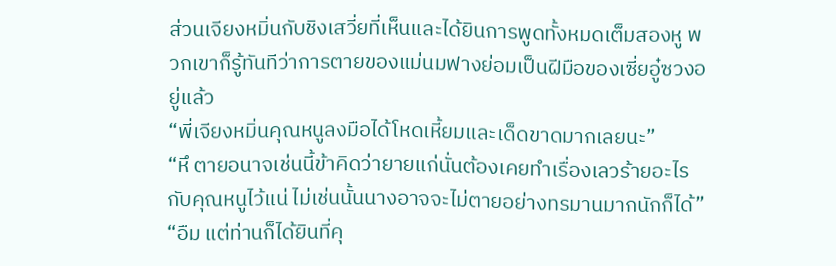ส่วนเจียงหมิ่นกับชิงเสวี่ยที่เห็นและได้ยินการพูดทั้งหมดเต็มสองหู พวกเขาก็รู้ทันทีว่าการตายของแม่นมฟางย่อมเป็นฝีมือของเซี่ยอู๋ซวงอยู่แล้ว
“พี่เจียงหมิ่นคุณหนูลงมือได้โหดเหี้ยมและเด็ดขาดมากเลยนะ”
“หึ ตายอนาจเช่นนี้ข้าคิดว่ายายแก่นั่นต้องเคยทำเรื่องเลวร้ายอะไรกับคุณหนูไว้แน่ ไม่เช่นนั้นนางอาจจะไม่ตายอย่างทรมานมากนักก็ได้”
“อืม แต่ท่านก็ได้ยินที่คุ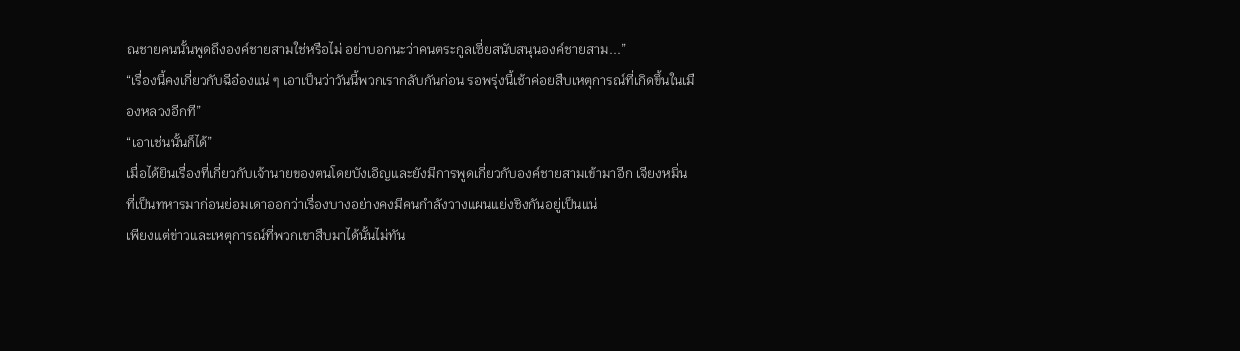ณชายคนนั้นพูดถึงองค์ชายสามใช่หรือไม่ อย่าบอกนะว่าคนตระกูลเซี่ยสนับสนุนองค์ชายสาม...”
“เรื่องนี้คงเกี่ยวกับฉีอ๋องแน่ ๆ เอาเป็นว่าวันนี้พวกเรากลับกันก่อน รอพรุ่งนี้เช้าค่อยสืบเหตุการณ์ที่เกิดขึ้นในเมืองหลวงอีกที”
“เอาเช่นนั้นก็ได้”
เมื่อได้ยินเรื่องที่เกี่ยวกับเจ้านายของตนโดยบังเอิญและยังมีการพูดเกี่ยวกับองค์ชายสามเข้ามาอีก เจียงหมิ่นที่เป็นทหารมาก่อนย่อมเดาออกว่าเรื่องบางอย่างคงมีคนกำลังวางแผนแย่งชิงกันอยู่เป็นแน่
เพียงแต่ข่าวและเหตุการณ์ที่พวกเขาสืบมาได้นั้นไม่ทัน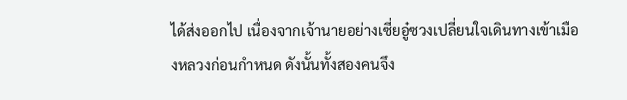ได้ส่งออกไป เนื่องจากเจ้านายอย่างเซี่ยอู๋ซวงเปลี่ยนใจเดินทางเข้าเมืองหลวงก่อนกำหนด ดังนั้นทั้งสองคนจึง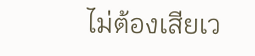ไม่ต้องเสียเว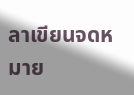ลาเขียนจดหมาย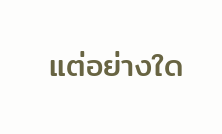แต่อย่างใด